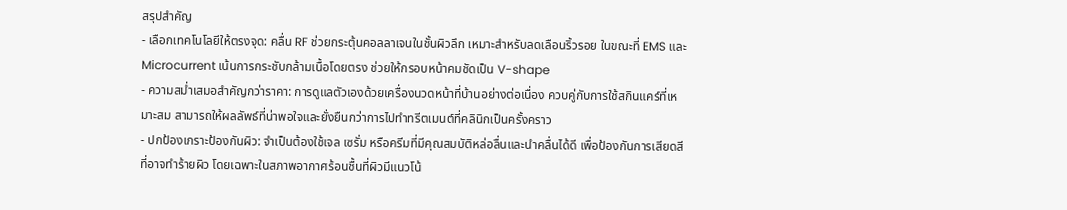สรุปสำคัญ
- เลือกเทคโนโลยีให้ตรงจุด: คลื่น RF ช่วยกระตุ้นคอลลาเจนในชั้นผิวลึก เหมาะสำหรับลดเลือนริ้วรอย ในขณะที่ EMS และ Microcurrent เน้นการกระชับกล้ามเนื้อโดยตรง ช่วยให้กรอบหน้าคมชัดเป็น V-shape
- ความสม่ำเสมอสำคัญกว่าราคา: การดูแลตัวเองด้วยเครื่องนวดหน้าที่บ้านอย่างต่อเนื่อง ควบคู่กับการใช้สกินแคร์ที่เหมาะสม สามารถให้ผลลัพธ์ที่น่าพอใจและยั่งยืนกว่าการไปทำทรีตเมนต์ที่คลินิกเป็นครั้งคราว
- ปกป้องเกราะป้องกันผิว: จำเป็นต้องใช้เจล เซรั่ม หรือครีมที่มีคุณสมบัติหล่อลื่นและนำคลื่นได้ดี เพื่อป้องกันการเสียดสีที่อาจทำร้ายผิว โดยเฉพาะในสภาพอากาศร้อนชื้นที่ผิวมีแนวโน้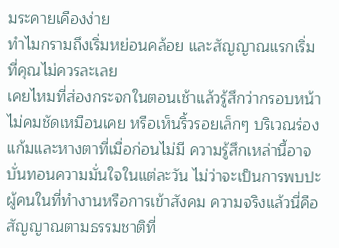มระคายเคืองง่าย
ทำไมกรามถึงเริ่มหย่อนคล้อย และสัญญาณแรกเริ่มที่คุณไม่ควรละเลย
เคยไหมที่ส่องกระจกในตอนเช้าแล้วรู้สึกว่ากรอบหน้าไม่คมชัดเหมือนเคย หรือเห็นริ้วรอยเล็กๆ บริเวณร่องแก้มและหางตาที่เมื่อก่อนไม่มี ความรู้สึกเหล่านี้อาจบั่นทอนความมั่นใจในแต่ละวัน ไม่ว่าจะเป็นการพบปะผู้คนในที่ทำงานหรือการเข้าสังคม ความจริงแล้วนี่คือสัญญาณตามธรรมชาติที่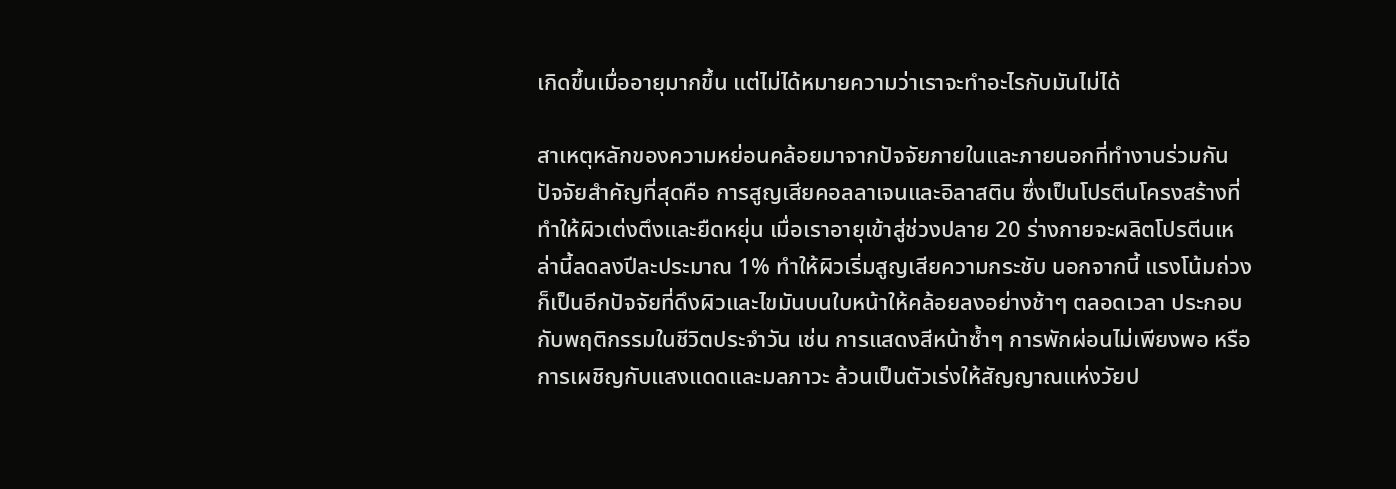เกิดขึ้นเมื่ออายุมากขึ้น แต่ไม่ได้หมายความว่าเราจะทำอะไรกับมันไม่ได้

สาเหตุหลักของความหย่อนคล้อยมาจากปัจจัยภายในและภายนอกที่ทำงานร่วมกัน ปัจจัยสำคัญที่สุดคือ การสูญเสียคอลลาเจนและอิลาสติน ซึ่งเป็นโปรตีนโครงสร้างที่ทำให้ผิวเต่งตึงและยืดหยุ่น เมื่อเราอายุเข้าสู่ช่วงปลาย 20 ร่างกายจะผลิตโปรตีนเหล่านี้ลดลงปีละประมาณ 1% ทำให้ผิวเริ่มสูญเสียความกระชับ นอกจากนี้ แรงโน้มถ่วง ก็เป็นอีกปัจจัยที่ดึงผิวและไขมันบนใบหน้าให้คล้อยลงอย่างช้าๆ ตลอดเวลา ประกอบกับพฤติกรรมในชีวิตประจำวัน เช่น การแสดงสีหน้าซ้ำๆ การพักผ่อนไม่เพียงพอ หรือการเผชิญกับแสงแดดและมลภาวะ ล้วนเป็นตัวเร่งให้สัญญาณแห่งวัยป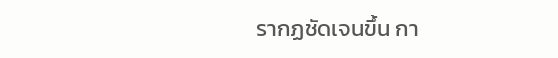รากฏชัดเจนขึ้น กา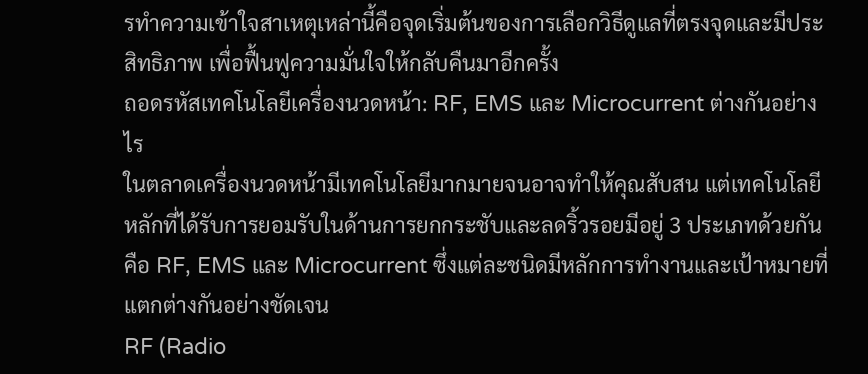รทำความเข้าใจสาเหตุเหล่านี้คือจุดเริ่มต้นของการเลือกวิธีดูแลที่ตรงจุดและมีประสิทธิภาพ เพื่อฟื้นฟูความมั่นใจให้กลับคืนมาอีกครั้ง
ถอดรหัสเทคโนโลยีเครื่องนวดหน้า: RF, EMS และ Microcurrent ต่างกันอย่างไร
ในตลาดเครื่องนวดหน้ามีเทคโนโลยีมากมายจนอาจทำให้คุณสับสน แต่เทคโนโลยีหลักที่ได้รับการยอมรับในด้านการยกกระชับและลดริ้วรอยมีอยู่ 3 ประเภทด้วยกัน คือ RF, EMS และ Microcurrent ซึ่งแต่ละชนิดมีหลักการทำงานและเป้าหมายที่แตกต่างกันอย่างชัดเจน
RF (Radio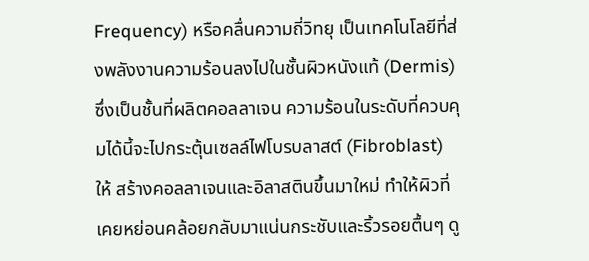Frequency) หรือคลื่นความถี่วิทยุ เป็นเทคโนโลยีที่ส่งพลังงานความร้อนลงไปในชั้นผิวหนังแท้ (Dermis) ซึ่งเป็นชั้นที่ผลิตคอลลาเจน ความร้อนในระดับที่ควบคุมได้นี้จะไปกระตุ้นเซลล์ไฟโบรบลาสต์ (Fibroblast) ให้ สร้างคอลลาเจนและอิลาสตินขึ้นมาใหม่ ทำให้ผิวที่เคยหย่อนคล้อยกลับมาแน่นกระชับและริ้วรอยตื้นๆ ดู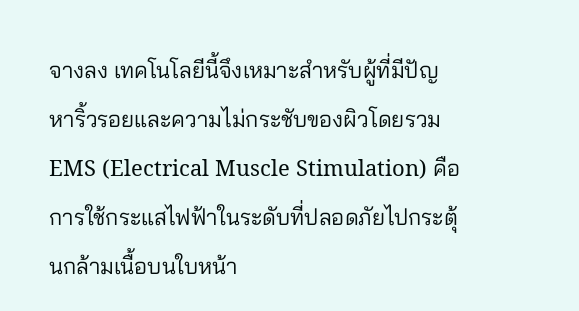จางลง เทคโนโลยีนี้จึงเหมาะสำหรับผู้ที่มีปัญหาริ้วรอยและความไม่กระชับของผิวโดยรวม
EMS (Electrical Muscle Stimulation) คือการใช้กระแสไฟฟ้าในระดับที่ปลอดภัยไปกระตุ้นกล้ามเนื้อบนใบหน้า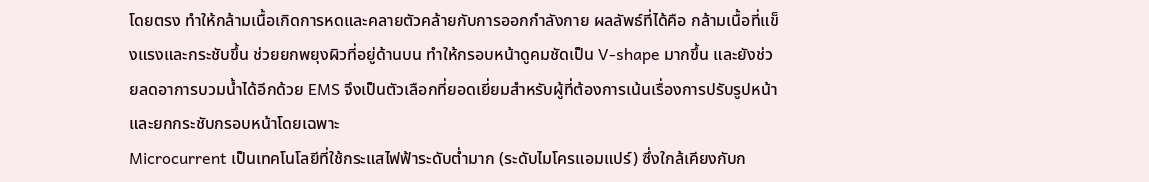โดยตรง ทำให้กล้ามเนื้อเกิดการหดและคลายตัวคล้ายกับการออกกำลังกาย ผลลัพธ์ที่ได้คือ กล้ามเนื้อที่แข็งแรงและกระชับขึ้น ช่วยยกพยุงผิวที่อยู่ด้านบน ทำให้กรอบหน้าดูคมชัดเป็น V-shape มากขึ้น และยังช่วยลดอาการบวมน้ำได้อีกด้วย EMS จึงเป็นตัวเลือกที่ยอดเยี่ยมสำหรับผู้ที่ต้องการเน้นเรื่องการปรับรูปหน้าและยกกระชับกรอบหน้าโดยเฉพาะ
Microcurrent เป็นเทคโนโลยีที่ใช้กระแสไฟฟ้าระดับต่ำมาก (ระดับไมโครแอมแปร์) ซึ่งใกล้เคียงกับก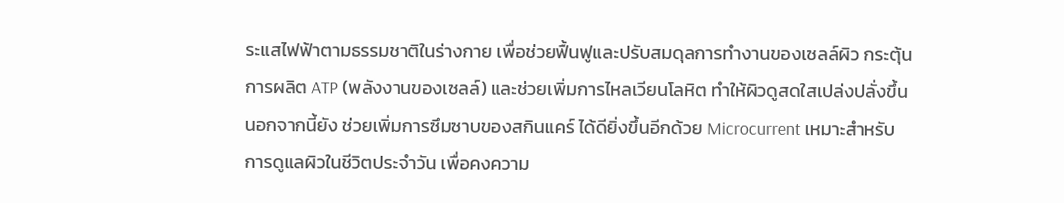ระแสไฟฟ้าตามธรรมชาติในร่างกาย เพื่อช่วยฟื้นฟูและปรับสมดุลการทำงานของเซลล์ผิว กระตุ้นการผลิต ATP (พลังงานของเซลล์) และช่วยเพิ่มการไหลเวียนโลหิต ทำให้ผิวดูสดใสเปล่งปลั่งขึ้น นอกจากนี้ยัง ช่วยเพิ่มการซึมซาบของสกินแคร์ ได้ดียิ่งขึ้นอีกด้วย Microcurrent เหมาะสำหรับการดูแลผิวในชีวิตประจำวัน เพื่อคงความ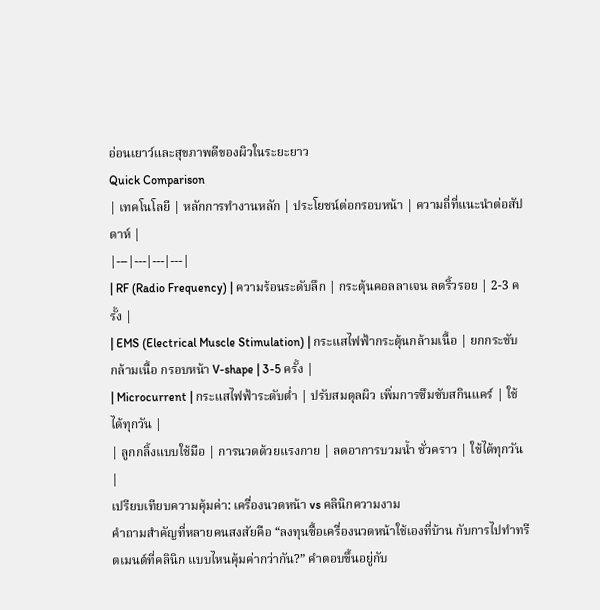อ่อนเยาว์และสุขภาพดีของผิวในระยะยาว
Quick Comparison
| เทคโนโลยี | หลักการทำงานหลัก | ประโยชน์ต่อกรอบหน้า | ความถี่ที่แนะนำต่อสัปดาห์ |
|---|---|---|---|
| RF (Radio Frequency) | ความร้อนระดับลึก | กระตุ้นคอลลาเจน ลดริ้วรอย | 2-3 ครั้ง |
| EMS (Electrical Muscle Stimulation) | กระแสไฟฟ้ากระตุ้นกล้ามเนื้อ | ยกกระชับกล้ามเนื้อ กรอบหน้า V-shape | 3-5 ครั้ง |
| Microcurrent | กระแสไฟฟ้าระดับต่ำ | ปรับสมดุลผิว เพิ่มการซึมซับสกินแคร์ | ใช้ได้ทุกวัน |
| ลูกกลิ้งแบบใช้มือ | การนวดด้วยแรงกาย | ลดอาการบวมน้ำ ชั่วคราว | ใช้ได้ทุกวัน |
เปรียบเทียบความคุ้มค่า: เครื่องนวดหน้า vs คลินิกความงาม
คำถามสำคัญที่หลายคนสงสัยคือ “ลงทุนซื้อเครื่องนวดหน้าใช้เองที่บ้าน กับการไปทำทรีตเมนต์ที่คลินิก แบบไหนคุ้มค่ากว่ากัน?” คำตอบขึ้นอยู่กับ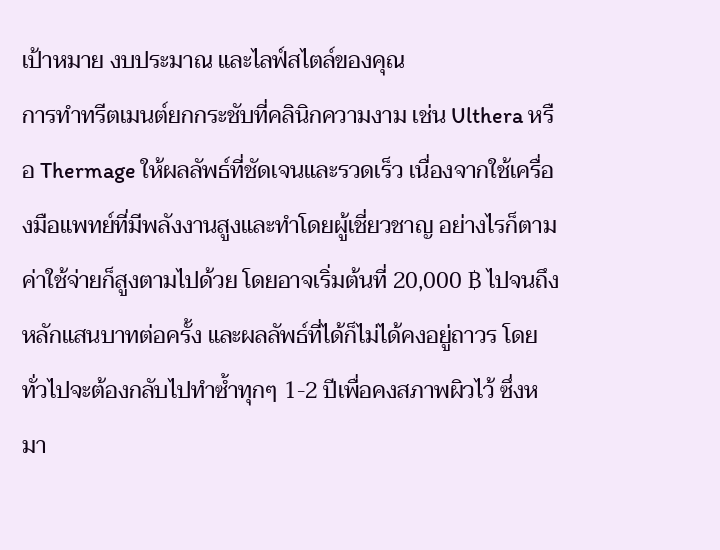เป้าหมาย งบประมาณ และไลฟ์สไตล์ของคุณ
การทำทรีตเมนต์ยกกระชับที่คลินิกความงาม เช่น Ulthera หรือ Thermage ให้ผลลัพธ์ที่ชัดเจนและรวดเร็ว เนื่องจากใช้เครื่องมือแพทย์ที่มีพลังงานสูงและทำโดยผู้เชี่ยวชาญ อย่างไรก็ตาม ค่าใช้จ่ายก็สูงตามไปด้วย โดยอาจเริ่มต้นที่ 20,000 ฿ ไปจนถึงหลักแสนบาทต่อครั้ง และผลลัพธ์ที่ได้ก็ไม่ได้คงอยู่ถาวร โดยทั่วไปจะต้องกลับไปทำซ้ำทุกๆ 1-2 ปีเพื่อคงสภาพผิวไว้ ซึ่งหมา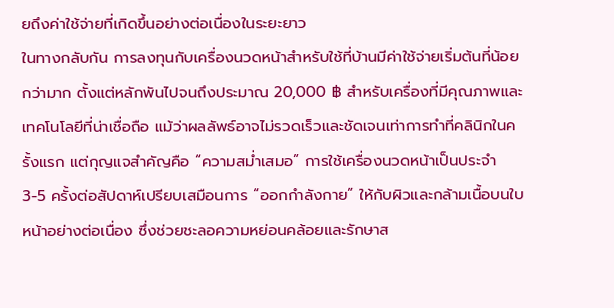ยถึงค่าใช้จ่ายที่เกิดขึ้นอย่างต่อเนื่องในระยะยาว
ในทางกลับกัน การลงทุนกับเครื่องนวดหน้าสำหรับใช้ที่บ้านมีค่าใช้จ่ายเริ่มต้นที่น้อยกว่ามาก ตั้งแต่หลักพันไปจนถึงประมาณ 20,000 ฿ สำหรับเครื่องที่มีคุณภาพและเทคโนโลยีที่น่าเชื่อถือ แม้ว่าผลลัพธ์อาจไม่รวดเร็วและชัดเจนเท่าการทำที่คลินิกในครั้งแรก แต่กุญแจสำคัญคือ “ความสม่ำเสมอ” การใช้เครื่องนวดหน้าเป็นประจำ 3-5 ครั้งต่อสัปดาห์เปรียบเสมือนการ “ออกกำลังกาย” ให้กับผิวและกล้ามเนื้อบนใบหน้าอย่างต่อเนื่อง ซึ่งช่วยชะลอความหย่อนคล้อยและรักษาส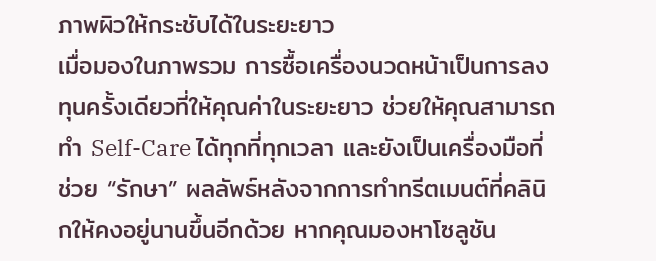ภาพผิวให้กระชับได้ในระยะยาว
เมื่อมองในภาพรวม การซื้อเครื่องนวดหน้าเป็นการลงทุนครั้งเดียวที่ให้คุณค่าในระยะยาว ช่วยให้คุณสามารถทำ Self-Care ได้ทุกที่ทุกเวลา และยังเป็นเครื่องมือที่ช่วย “รักษา” ผลลัพธ์หลังจากการทำทรีตเมนต์ที่คลินิกให้คงอยู่นานขึ้นอีกด้วย หากคุณมองหาโซลูชัน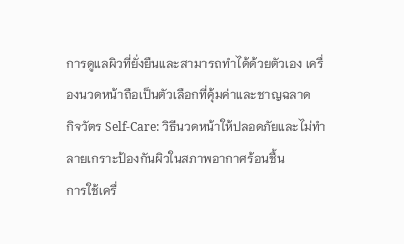การดูแลผิวที่ยั่งยืนและสามารถทำได้ด้วยตัวเอง เครื่องนวดหน้าถือเป็นตัวเลือกที่คุ้มค่าและชาญฉลาด
กิจวัตร Self-Care: วิธีนวดหน้าให้ปลอดภัยและไม่ทำลายเกราะป้องกันผิวในสภาพอากาศร้อนชื้น
การใช้เครื่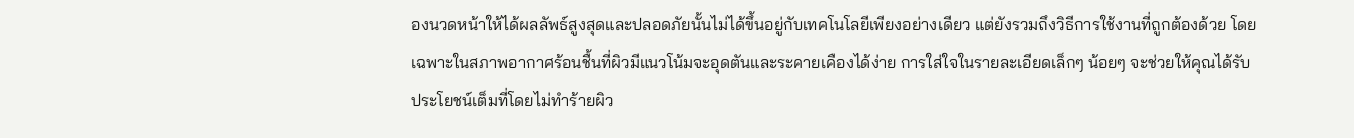องนวดหน้าให้ได้ผลลัพธ์สูงสุดและปลอดภัยนั้นไม่ได้ขึ้นอยู่กับเทคโนโลยีเพียงอย่างเดียว แต่ยังรวมถึงวิธีการใช้งานที่ถูกต้องด้วย โดยเฉพาะในสภาพอากาศร้อนชื้นที่ผิวมีแนวโน้มจะอุดตันและระคายเคืองได้ง่าย การใส่ใจในรายละเอียดเล็กๆ น้อยๆ จะช่วยให้คุณได้รับประโยชน์เต็มที่โดยไม่ทำร้ายผิว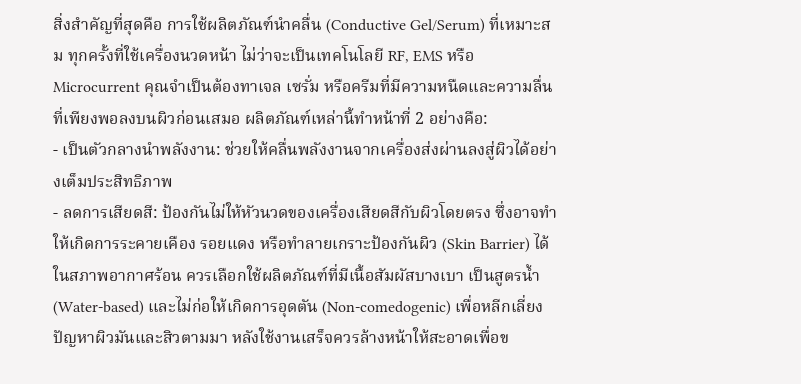สิ่งสำคัญที่สุดคือ การใช้ผลิตภัณฑ์นำคลื่น (Conductive Gel/Serum) ที่เหมาะสม ทุกครั้งที่ใช้เครื่องนวดหน้า ไม่ว่าจะเป็นเทคโนโลยี RF, EMS หรือ Microcurrent คุณจำเป็นต้องทาเจล เซรั่ม หรือครีมที่มีความหนืดและความลื่นที่เพียงพอลงบนผิวก่อนเสมอ ผลิตภัณฑ์เหล่านี้ทำหน้าที่ 2 อย่างคือ:
- เป็นตัวกลางนำพลังงาน: ช่วยให้คลื่นพลังงานจากเครื่องส่งผ่านลงสู่ผิวได้อย่างเต็มประสิทธิภาพ
- ลดการเสียดสี: ป้องกันไม่ให้หัวนวดของเครื่องเสียดสีกับผิวโดยตรง ซึ่งอาจทำให้เกิดการระคายเคือง รอยแดง หรือทำลายเกราะป้องกันผิว (Skin Barrier) ได้
ในสภาพอากาศร้อน ควรเลือกใช้ผลิตภัณฑ์ที่มีเนื้อสัมผัสบางเบา เป็นสูตรน้ำ (Water-based) และไม่ก่อให้เกิดการอุดตัน (Non-comedogenic) เพื่อหลีกเลี่ยงปัญหาผิวมันและสิวตามมา หลังใช้งานเสร็จควรล้างหน้าให้สะอาดเพื่อข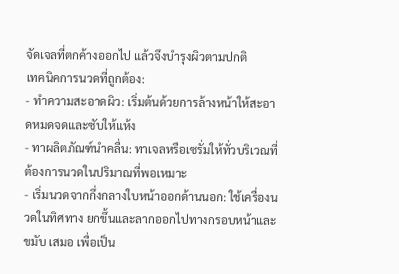จัดเจลที่ตกค้างออกไป แล้วจึงบำรุงผิวตามปกติ
เทคนิคการนวดที่ถูกต้อง:
- ทำความสะอาดผิว: เริ่มต้นด้วยการล้างหน้าให้สะอาดหมดจดและซับให้แห้ง
- ทาผลิตภัณฑ์นำคลื่น: ทาเจลหรือเซรั่มให้ทั่วบริเวณที่ต้องการนวดในปริมาณที่พอเหมาะ
- เริ่มนวดจากกึ่งกลางใบหน้าออกด้านนอก: ใช้เครื่องนวดในทิศทาง ยกขึ้นและลากออกไปทางกรอบหน้าและขมับ เสมอ เพื่อเป็น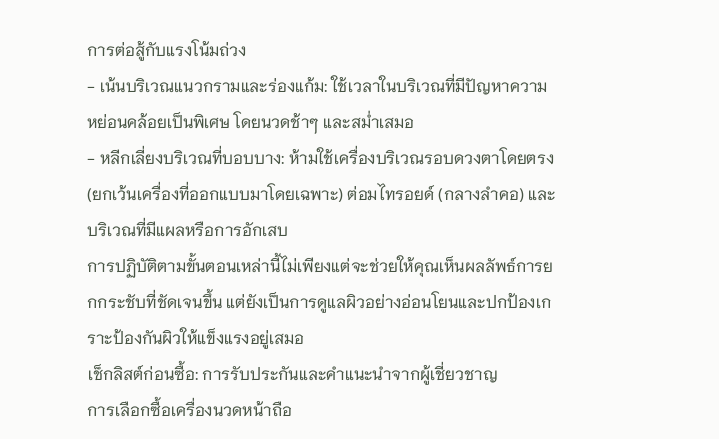การต่อสู้กับแรงโน้มถ่วง
- เน้นบริเวณแนวกรามและร่องแก้ม: ใช้เวลาในบริเวณที่มีปัญหาความหย่อนคล้อยเป็นพิเศษ โดยนวดช้าๆ และสม่ำเสมอ
- หลีกเลี่ยงบริเวณที่บอบบาง: ห้ามใช้เครื่องบริเวณรอบดวงตาโดยตรง (ยกเว้นเครื่องที่ออกแบบมาโดยเฉพาะ) ต่อมไทรอยด์ (กลางลำคอ) และบริเวณที่มีแผลหรือการอักเสบ
การปฏิบัติตามขั้นตอนเหล่านี้ไม่เพียงแต่จะช่วยให้คุณเห็นผลลัพธ์การยกกระชับที่ชัดเจนขึ้น แต่ยังเป็นการดูแลผิวอย่างอ่อนโยนและปกป้องเกราะป้องกันผิวให้แข็งแรงอยู่เสมอ
เช็กลิสต์ก่อนซื้อ: การรับประกันและคำแนะนำจากผู้เชี่ยวชาญ
การเลือกซื้อเครื่องนวดหน้าถือ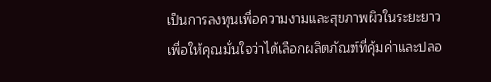เป็นการลงทุนเพื่อความงามและสุขภาพผิวในระยะยาว เพื่อให้คุณมั่นใจว่าได้เลือกผลิตภัณฑ์ที่คุ้มค่าและปลอ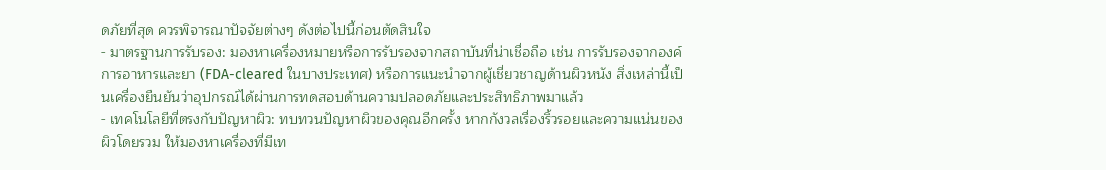ดภัยที่สุด ควรพิจารณาปัจจัยต่างๆ ดังต่อไปนี้ก่อนตัดสินใจ
- มาตรฐานการรับรอง: มองหาเครื่องหมายหรือการรับรองจากสถาบันที่น่าเชื่อถือ เช่น การรับรองจากองค์การอาหารและยา (FDA-cleared ในบางประเทศ) หรือการแนะนำจากผู้เชี่ยวชาญด้านผิวหนัง สิ่งเหล่านี้เป็นเครื่องยืนยันว่าอุปกรณ์ได้ผ่านการทดสอบด้านความปลอดภัยและประสิทธิภาพมาแล้ว
- เทคโนโลยีที่ตรงกับปัญหาผิว: ทบทวนปัญหาผิวของคุณอีกครั้ง หากกังวลเรื่องริ้วรอยและความแน่นของผิวโดยรวม ให้มองหาเครื่องที่มีเท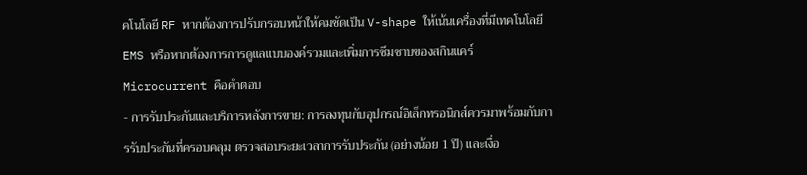คโนโลยี RF หากต้องการปรับกรอบหน้าให้คมชัดเป็น V-shape ให้เน้นเครื่องที่มีเทคโนโลยี EMS หรือหากต้องการการดูแลแบบองค์รวมและเพิ่มการซึมซาบของสกินแคร์ Microcurrent คือคำตอบ
- การรับประกันและบริการหลังการขาย: การลงทุนกับอุปกรณ์อิเล็กทรอนิกส์ควรมาพร้อมกับการรับประกันที่ครอบคลุม ตรวจสอบระยะเวลาการรับประกัน (อย่างน้อย 1 ปี) และเงื่อ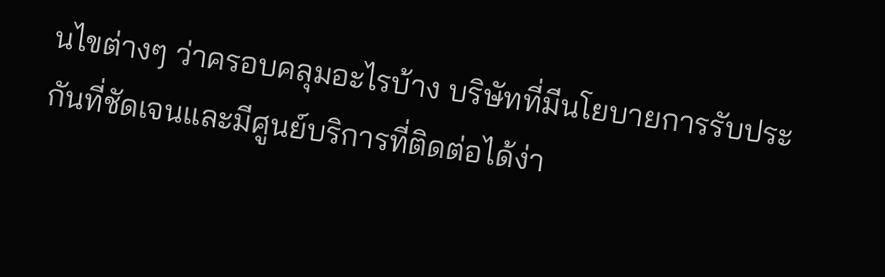นไขต่างๆ ว่าครอบคลุมอะไรบ้าง บริษัทที่มีนโยบายการรับประกันที่ชัดเจนและมีศูนย์บริการที่ติดต่อได้ง่า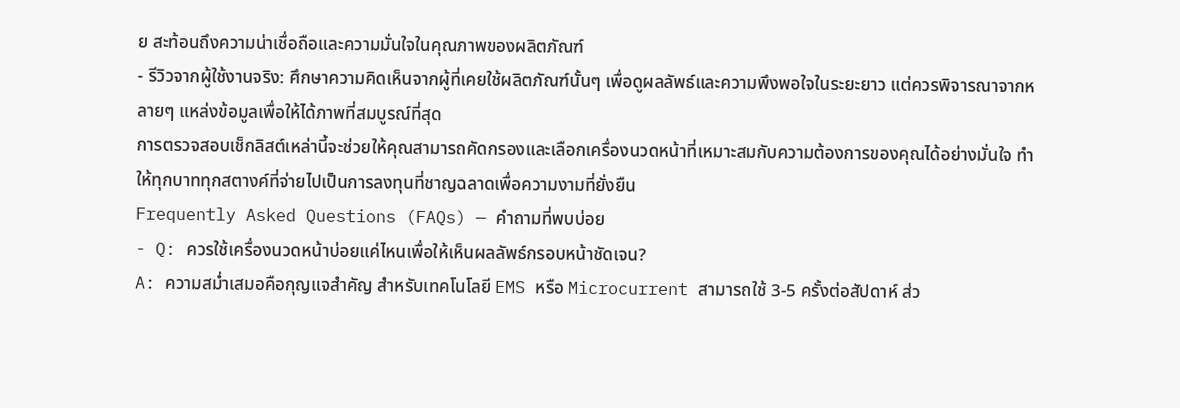ย สะท้อนถึงความน่าเชื่อถือและความมั่นใจในคุณภาพของผลิตภัณฑ์
- รีวิวจากผู้ใช้งานจริง: ศึกษาความคิดเห็นจากผู้ที่เคยใช้ผลิตภัณฑ์นั้นๆ เพื่อดูผลลัพธ์และความพึงพอใจในระยะยาว แต่ควรพิจารณาจากหลายๆ แหล่งข้อมูลเพื่อให้ได้ภาพที่สมบูรณ์ที่สุด
การตรวจสอบเช็กลิสต์เหล่านี้จะช่วยให้คุณสามารถคัดกรองและเลือกเครื่องนวดหน้าที่เหมาะสมกับความต้องการของคุณได้อย่างมั่นใจ ทำให้ทุกบาททุกสตางค์ที่จ่ายไปเป็นการลงทุนที่ชาญฉลาดเพื่อความงามที่ยั่งยืน
Frequently Asked Questions (FAQs) — คำถามที่พบบ่อย
- Q: ควรใช้เครื่องนวดหน้าบ่อยแค่ไหนเพื่อให้เห็นผลลัพธ์กรอบหน้าชัดเจน?
A: ความสม่ำเสมอคือกุญแจสำคัญ สำหรับเทคโนโลยี EMS หรือ Microcurrent สามารถใช้ 3-5 ครั้งต่อสัปดาห์ ส่ว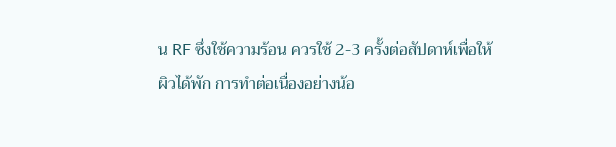น RF ซึ่งใช้ความร้อน ควรใช้ 2-3 ครั้งต่อสัปดาห์เพื่อให้ผิวได้พัก การทำต่อเนื่องอย่างน้อ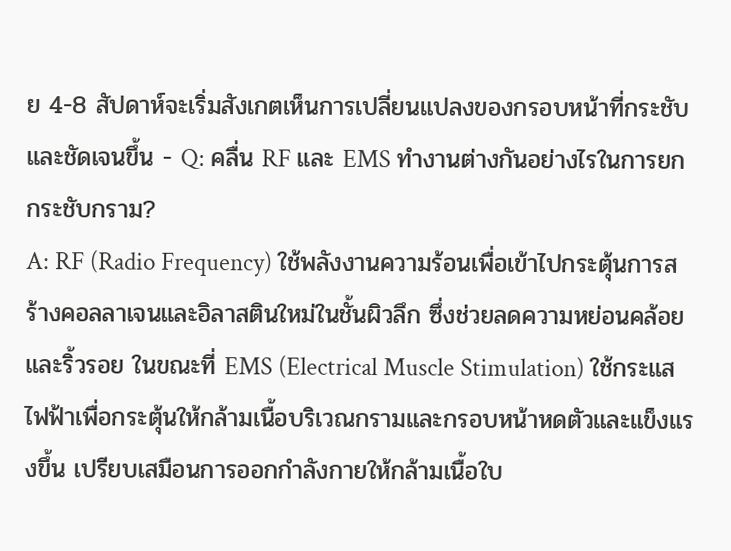ย 4-8 สัปดาห์จะเริ่มสังเกตเห็นการเปลี่ยนแปลงของกรอบหน้าที่กระชับและชัดเจนขึ้น - Q: คลื่น RF และ EMS ทำงานต่างกันอย่างไรในการยกกระชับกราม?
A: RF (Radio Frequency) ใช้พลังงานความร้อนเพื่อเข้าไปกระตุ้นการสร้างคอลลาเจนและอิลาสตินใหม่ในชั้นผิวลึก ซึ่งช่วยลดความหย่อนคล้อยและริ้วรอย ในขณะที่ EMS (Electrical Muscle Stimulation) ใช้กระแสไฟฟ้าเพื่อกระตุ้นให้กล้ามเนื้อบริเวณกรามและกรอบหน้าหดตัวและแข็งแรงขึ้น เปรียบเสมือนการออกกำลังกายให้กล้ามเนื้อใบ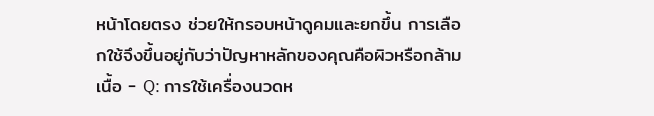หน้าโดยตรง ช่วยให้กรอบหน้าดูคมและยกขึ้น การเลือกใช้จึงขึ้นอยู่กับว่าปัญหาหลักของคุณคือผิวหรือกล้ามเนื้อ - Q: การใช้เครื่องนวดห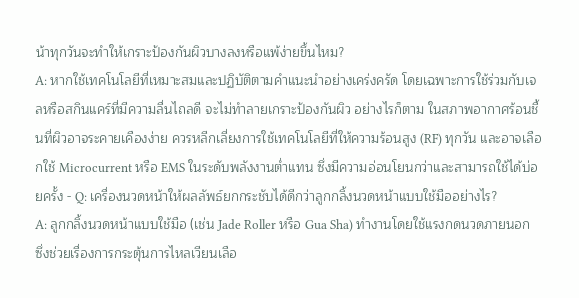น้าทุกวันจะทำให้เกราะป้องกันผิวบางลงหรือแพ้ง่ายขึ้นไหม?
A: หากใช้เทคโนโลยีที่เหมาะสมและปฏิบัติตามคำแนะนำอย่างเคร่งครัด โดยเฉพาะการใช้ร่วมกับเจลหรือสกินแคร์ที่มีความลื่นไถลดี จะไม่ทำลายเกราะป้องกันผิว อย่างไรก็ตาม ในสภาพอากาศร้อนชื้นที่ผิวอาจระคายเคืองง่าย ควรหลีกเลี่ยงการใช้เทคโนโลยีที่ให้ความร้อนสูง (RF) ทุกวัน และอาจเลือกใช้ Microcurrent หรือ EMS ในระดับพลังงานต่ำแทน ซึ่งมีความอ่อนโยนกว่าและสามารถใช้ได้บ่อยครั้ง - Q: เครื่องนวดหน้าให้ผลลัพธ์ยกกระชับได้ดีกว่าลูกกลิ้งนวดหน้าแบบใช้มืออย่างไร?
A: ลูกกลิ้งนวดหน้าแบบใช้มือ (เช่น Jade Roller หรือ Gua Sha) ทำงานโดยใช้แรงกดนวดภายนอก ซึ่งช่วยเรื่องการกระตุ้นการไหลเวียนเลือ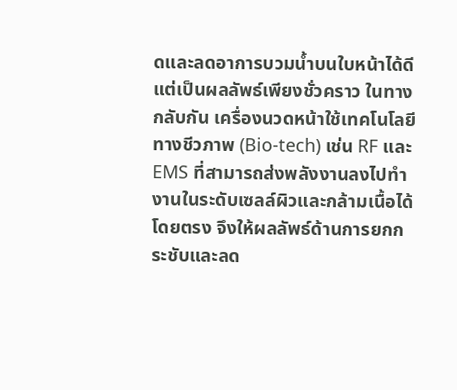ดและลดอาการบวมน้ำบนใบหน้าได้ดี แต่เป็นผลลัพธ์เพียงชั่วคราว ในทางกลับกัน เครื่องนวดหน้าใช้เทคโนโลยีทางชีวภาพ (Bio-tech) เช่น RF และ EMS ที่สามารถส่งพลังงานลงไปทำงานในระดับเซลล์ผิวและกล้ามเนื้อได้โดยตรง จึงให้ผลลัพธ์ด้านการยกกระชับและลด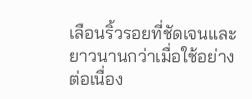เลือนริ้วรอยที่ชัดเจนและยาวนานกว่าเมื่อใช้อย่างต่อเนื่อง